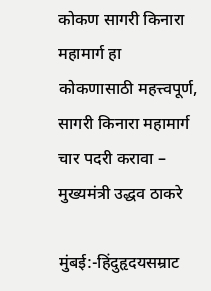कोकण सागरी किनारा महामार्ग हा कोकणासाठी महत्त्वपूर्ण, सागरी किनारा महामार्ग चार पदरी करावा –
मुख्यमंत्री उद्धव ठाकरे

मुंबई:-हिंदुहृदयसम्राट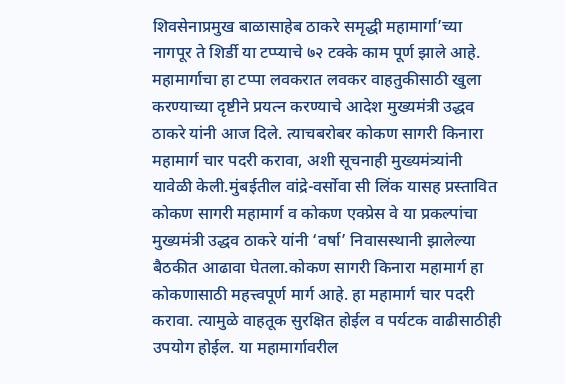शिवसेनाप्रमुख बाळासाहेब ठाकरे समृद्धी महामार्गा’च्या नागपूर ते शिर्डी या टप्प्याचे ७२ टक्के काम पूर्ण झाले आहे. महामार्गाचा हा टप्पा लवकरात लवकर वाहतुकीसाठी खुला करण्याच्या दृष्टीने प्रयत्न करण्याचे आदेश मुख्यमंत्री उद्धव ठाकरे यांनी आज दिले. त्याचबरोबर कोकण सागरी किनारा महामार्ग चार पदरी करावा, अशी सूचनाही मुख्यमंत्र्यांनी यावेळी केली.मुंबईतील वांद्रे-वर्सोवा सी लिंक यासह प्रस्तावित कोकण सागरी महामार्ग व कोकण एक्प्रेस वे या प्रकल्पांचा मुख्यमंत्री उद्धव ठाकरे यांनी ‘वर्षा’ निवासस्थानी झालेल्या बैठकीत आढावा घेतला.कोकण सागरी किनारा महामार्ग हा कोकणासाठी महत्त्वपूर्ण मार्ग आहे. हा महामार्ग चार पदरी करावा. त्यामुळे वाहतूक सुरक्षित होईल व पर्यटक वाढीसाठीही उपयोग होईल. या महामार्गावरील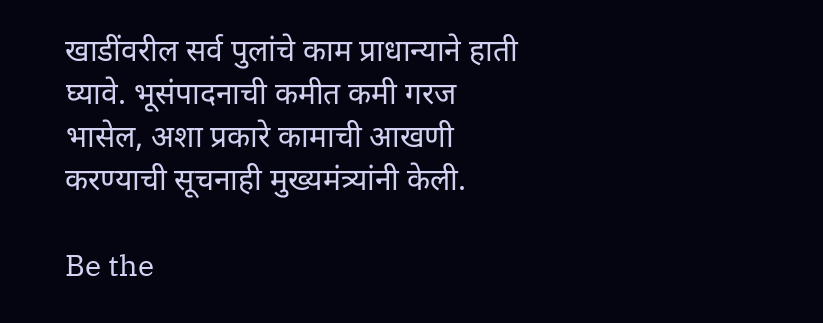खाडींवरील सर्व पुलांचे काम प्राधान्याने हाती घ्यावे. भूसंपादनाची कमीत कमी गरज भासेल, अशा प्रकारे कामाची आखणी करण्याची सूचनाही मुख्यमंत्र्यांनी केली.

Be the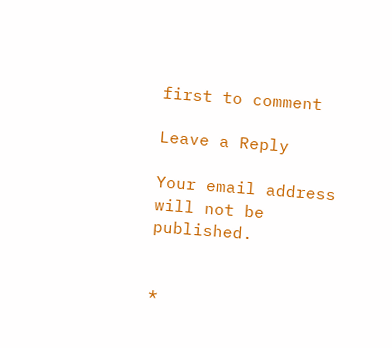first to comment

Leave a Reply

Your email address will not be published.


*